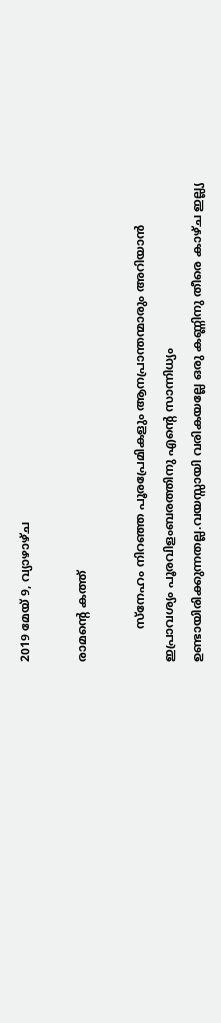2019 മേയ് 9, വ്യാഴാഴ്‌ച

രാമന്റെ കത്ത്

         സ്നേഹം നിറഞ്ഞ പൂരപ്രേമികളും ആനപ്രാന്തന്മാരും അറിയാൻ ഇപ്രാവശ്യം പൂരവിളംബരത്തിനു എന്റെ സാന്നിധ്യം ഉണ്ടായിരിക്കുന്നതല്ല.വയസ്സായി വരികയല്ലേ ഒരു കണ്ണിനു തീരെ കാഴ്ച ഇല്ല്യ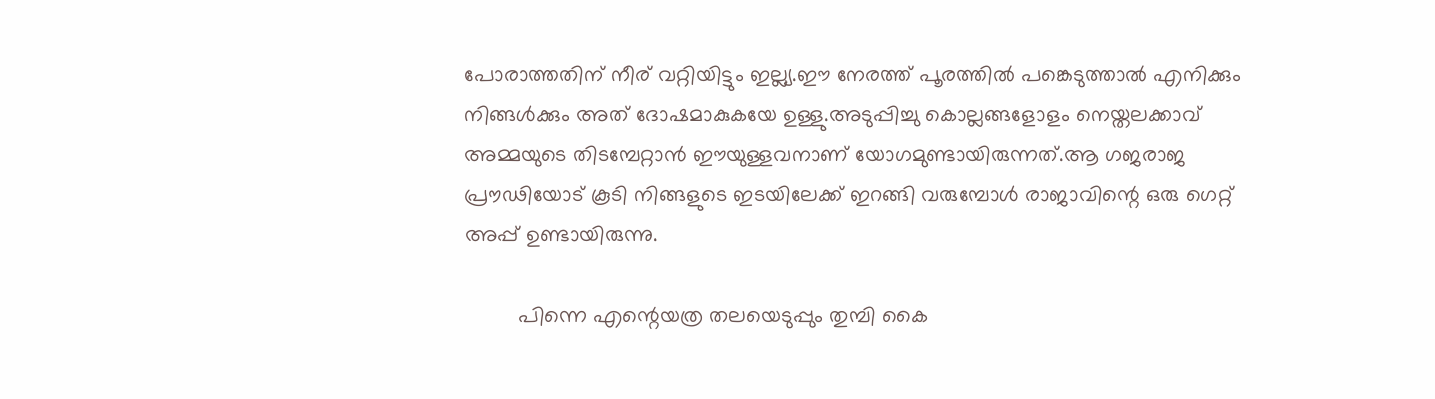പോരാത്തതിന് നീര് വറ്റിയിട്ടും ഇല്ല്യ.ഈ നേരത്ത് പൂരത്തിൽ പങ്കെടുത്താൽ എനിക്കും നിങ്ങൾക്കും അത് ദോഷമാകുകയേ ഉള്ളു.അടുപ്പിച്ചു കൊല്ലങ്ങളോളം നെയ്തലക്കാവ് അമ്മയുടെ തിടമ്പേറ്റാൻ ഈയുള്ളവനാണ് യോഗമുണ്ടായിരുന്നത്.ആ ഗജരാജ പ്രൗഢിയോട് കൂടി നിങ്ങളുടെ ഇടയിലേക്ക് ഇറങ്ങി വരുമ്പോൾ രാജാവിന്റെ ഒരു ഗെറ്റ് അപ്പ് ഉണ്ടായിരുന്നു.

         പിന്നെ എന്റെയത്ര തലയെടുപ്പും തുമ്പി കൈ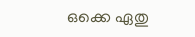ഒക്കെ ഏതു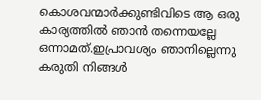കൊശവന്മാർക്കുണ്ടിവിടെ ആ ഒരു കാര്യത്തിൽ ഞാൻ തന്നെയല്ലേ ഒന്നാമത്.ഇപ്രാവശ്യം ഞാനില്ലെന്നു കരുതി നിങ്ങൾ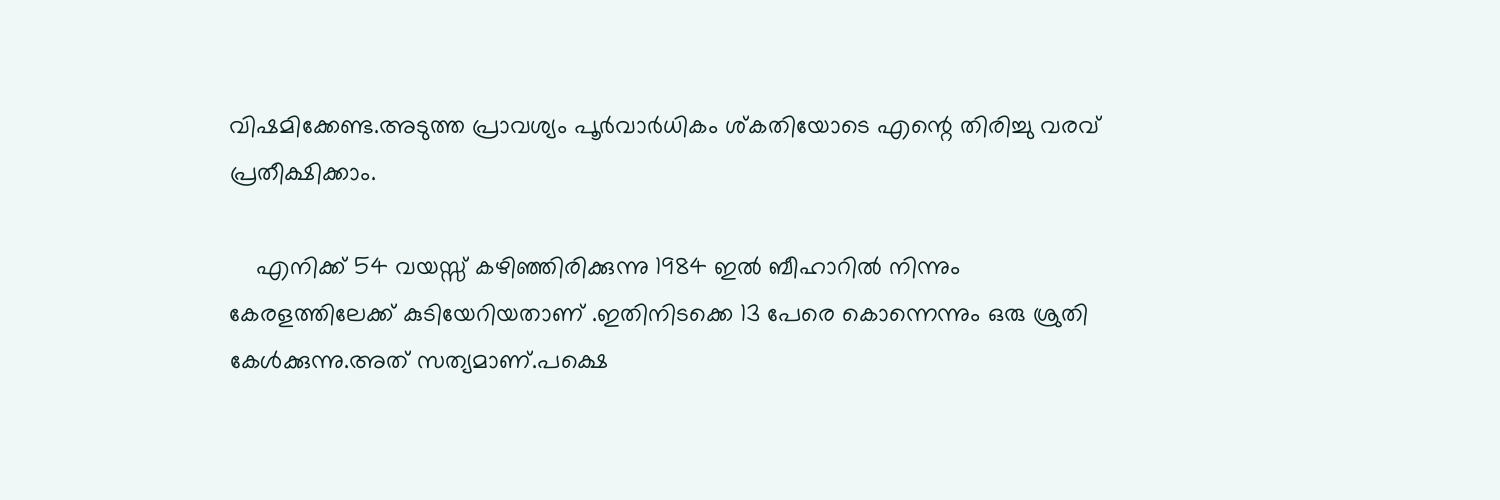വിഷമിക്കേണ്ട.അടുത്ത പ്രാവശ്യം പൂർവാർധികം ശ്കതിയോടെ എന്റെ തിരിച്ചു വരവ് പ്രതീക്ഷിക്കാം.

    എനിക്ക് 54 വയസ്സ് കഴിഞ്ഞിരിക്കുന്നു 1984 ഇൽ ബീഹാറിൽ നിന്നും കേരളത്തിലേക്ക് കുടിയേറിയതാണ് .ഇതിനിടക്കെ 13 പേരെ കൊന്നെന്നും ഒരു ശ്രുതി കേൾക്കുന്നു.അത് സത്യമാണ്.പക്ഷെ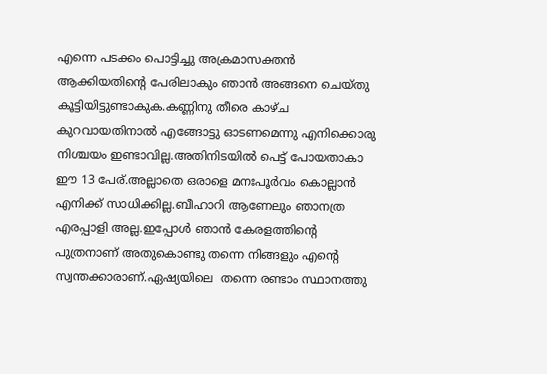എന്നെ പടക്കം പൊട്ടിച്ചു അക്രമാസക്തൻ ആക്കിയതിന്റെ പേരിലാകും ഞാൻ അങ്ങനെ ചെയ്തു കൂട്ടിയിട്ടുണ്ടാകുക.കണ്ണിനു തീരെ കാഴ്ച കുറവായതിനാൽ എങ്ങോട്ടു ഓടണമെന്നു എനിക്കൊരു നിശ്ചയം ഇണ്ടാവില്ല.അതിനിടയിൽ പെട്ട് പോയതാകാ ഈ 13 പേര്.അല്ലാതെ ഒരാളെ മനഃപൂർവം കൊല്ലാൻ എനിക്ക് സാധിക്കില്ല.ബീഹാറി ആണേലും ഞാനത്ര എരപ്പാളി അല്ല.ഇപ്പോൾ ഞാൻ കേരളത്തിന്റെ പുത്രനാണ് അതുകൊണ്ടു തന്നെ നിങ്ങളും എന്റെ സ്വന്തക്കാരാണ്.ഏഷ്യയിലെ  തന്നെ രണ്ടാം സ്ഥാനത്തു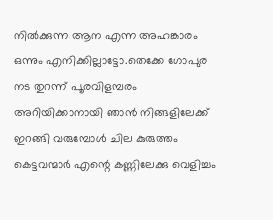നിൽക്കുന്ന ആന എന്ന അഹങ്കാരം ഒന്നും എനിക്കില്ലാട്ടോ.തെക്കേ ഗോപുര നട തുറന്ന് പൂരവിളമ്പരം അറിയിക്കാനായി ഞാൻ നിങ്ങളിലേക്ക് ഇറങ്ങി വരുമ്പോൾ ചില കുരുത്തം കെട്ടവന്മാർ എന്റെ കണ്ണിലേക്കു വെളിച്ചം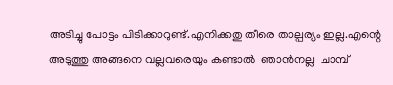അടിച്ചു പോട്ടം പിടിക്കാറുണ്ട്.എനിക്കതു തീരെ താല്പര്യം ഇല്ല.എന്റെ അടുത്തു അങ്ങനെ വല്ലവരെയും കണ്ടാൽ  ഞാൻനല്ല  ചാമ്പ്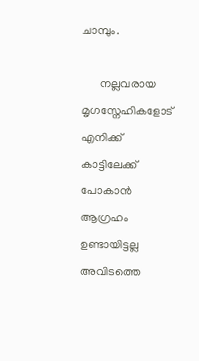ചാമ്പും.

      നല്ലവരായ മൃഗസ്നേഹികളോട് എനിക്ക് കാട്ടിലേക്ക് പോകാൻ ആഗ്രഹം  ഉണ്ടായിട്ടല്ല അവിടത്തെ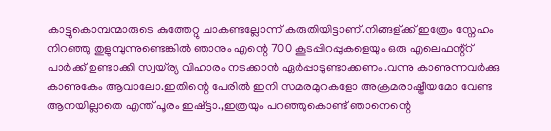കാട്ടുകൊമ്പന്മാരുടെ കുത്തേറ്റു ചാകണ്ടല്ലോന്ന് കരുതിയിട്ടാണ്.നിങ്ങള്ക്ക് ഇത്രേം സ്നേഹം നിറഞ്ഞു തുളുമ്പുന്നുണ്ടെങ്കിൽ ഞാനും എന്റെ 700 കൂടപ്പിറപ്പുകളെയും ഒരു എലെഫന്റ്റ് പാർക്ക് ഉണ്ടാക്കി സ്വയ്‌ര്യ വിഹാരം നടക്കാൻ ഏർപ്പാടുണ്ടാക്കണം.വന്നു കാണുന്നവർക്കു കാണുകേം ആവാലോ.ഇതിന്റെ പേരിൽ ഇനി സമരമുറകളോ അക്രമരാഷ്ട്രീയമോ വേണ്ട ആനയില്ലാതെ എന്ത് പൂരം ഇഷ്ട്ടാ.,ഇത്രയും പറഞ്ഞുകൊണ്ട് ഞാനെന്റെ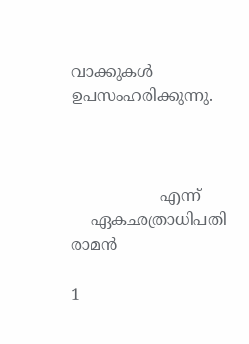വാക്കുകൾ ഉപസംഹരിക്കുന്നു.



                  എന്ന്
    ഏകഛത്രാധിപതി
രാമൻ

1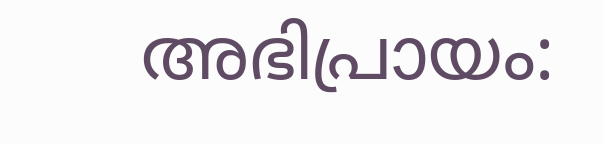അഭിപ്രായം: